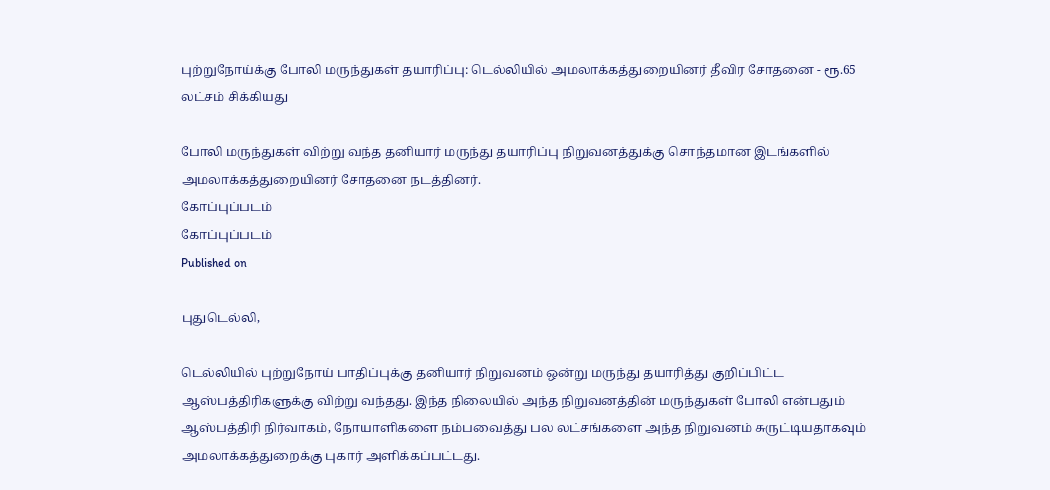புற்றுநோய்க்கு போலி மருந்துகள் தயாரிப்பு: டெல்லியில் அமலாக்கத்துறையினர் தீவிர சோதனை - ரூ.65 லட்சம் சிக்கியது

போலி மருந்துகள் விற்று வந்த தனியார் மருந்து தயாரிப்பு நிறுவனத்துக்கு சொந்தமான இடங்களில் அமலாக்கத்துறையினர் சோதனை நடத்தினர்.
கோப்புப்படம்
கோப்புப்படம்
Published on

புதுடெல்லி,

டெல்லியில் புற்றுநோய் பாதிப்புக்கு தனியார் நிறுவனம் ஒன்று மருந்து தயாரித்து குறிப்பிட்ட ஆஸ்பத்திரிகளுக்கு விற்று வந்தது. இந்த நிலையில் அந்த நிறுவனத்தின் மருந்துகள் போலி என்பதும் ஆஸ்பத்திரி நிர்வாகம், நோயாளிகளை நம்பவைத்து பல லட்சங்களை அந்த நிறுவனம் சுருட்டியதாகவும் அமலாக்கத்துறைக்கு புகார் அளிக்கப்பட்டது.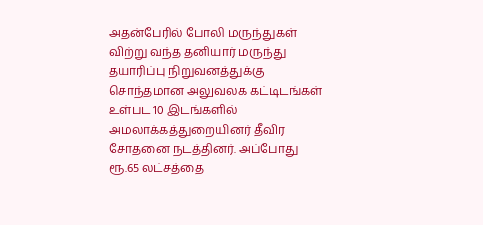அதன்பேரில் போலி மருந்துகள் விற்று வந்த தனியார் மருந்து தயாரிப்பு நிறுவனத்துக்கு சொந்தமான அலுவலக கட்டிடங்கள் உள்பட 10 இடங்களில் அமலாக்கத்துறையினர் தீவிர சோதனை நடத்தினர். அப்போது ரூ.65 லட்சத்தை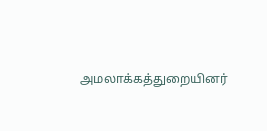அமலாக்கத்துறையினர்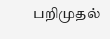பறிமுதல்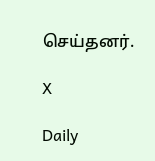செய்தனர்.

X

Daily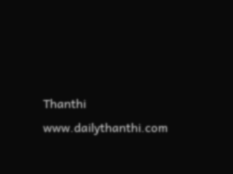Thanthi
www.dailythanthi.com